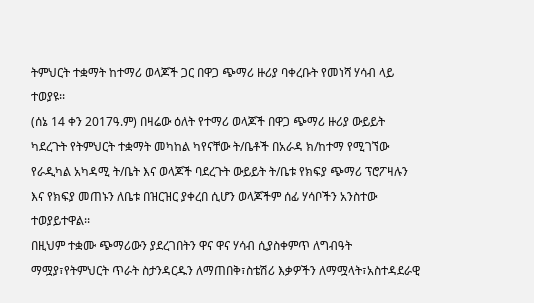ትምህርት ተቋማት ከተማሪ ወላጆች ጋር በዋጋ ጭማሪ ዙሪያ ባቀረቡት የመነሻ ሃሳብ ላይ ተወያዩ፡፡
(ሰኔ 14 ቀን 2017ዓ.ም) በዛሬው ዕለት የተማሪ ወላጆች በዋጋ ጭማሪ ዙሪያ ውይይት ካደረጉት የትምህርት ተቋማት መካከል ካየናቸው ት/ቤቶች በአራዳ ክ/ከተማ የሚገኘው የራዲካል አካዳሚ ት/ቤት እና ወላጆች ባደረጉት ውይይት ት/ቤቱ የክፍያ ጭማሪ ፕሮፖዛሉን እና የክፍያ መጠኑን ለቤቱ በዝርዝር ያቀረበ ሲሆን ወላጆችም ሰፊ ሃሳቦችን አንስተው ተወያይተዋል፡፡
በዚህም ተቋሙ ጭማሪውን ያደረገበትን ዋና ዋና ሃሳብ ሲያስቀምጥ ለግብዓት ማሟያ፣የትምህርት ጥራት ስታንዳርዱን ለማጠበቅ፣ስቴሽሪ እቃዎችን ለማሟላት፣አስተዳደራዊ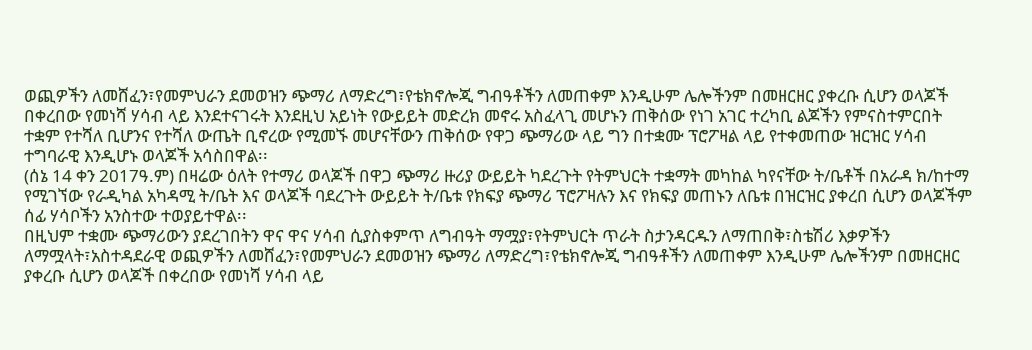ወጪዎችን ለመሸፈን፣የመምህራን ደመወዝን ጭማሪ ለማድረግ፣የቴክኖሎጂ ግብዓቶችን ለመጠቀም እንዲሁም ሌሎችንም በመዘርዘር ያቀረቡ ሲሆን ወላጆች በቀረበው የመነሻ ሃሳብ ላይ እንደተናገሩት እንደዚህ አይነት የውይይት መድረክ መኖሩ አስፈላጊ መሆኑን ጠቅሰው የነገ አገር ተረካቢ ልጆችን የምናስተምርበት ተቋም የተሻለ ቢሆንና የተሻለ ውጤት ቢኖረው የሚመኙ መሆናቸውን ጠቅሰው የዋጋ ጭማሪው ላይ ግን በተቋሙ ፕሮፖዛል ላይ የተቀመጠው ዝርዝር ሃሳብ ተግባራዊ እንዲሆኑ ወላጆች አሳስበዋል፡፡
(ሰኔ 14 ቀን 2017ዓ.ም) በዛሬው ዕለት የተማሪ ወላጆች በዋጋ ጭማሪ ዙሪያ ውይይት ካደረጉት የትምህርት ተቋማት መካከል ካየናቸው ት/ቤቶች በአራዳ ክ/ከተማ የሚገኘው የራዲካል አካዳሚ ት/ቤት እና ወላጆች ባደረጉት ውይይት ት/ቤቱ የክፍያ ጭማሪ ፕሮፖዛሉን እና የክፍያ መጠኑን ለቤቱ በዝርዝር ያቀረበ ሲሆን ወላጆችም ሰፊ ሃሳቦችን አንስተው ተወያይተዋል፡፡
በዚህም ተቋሙ ጭማሪውን ያደረገበትን ዋና ዋና ሃሳብ ሲያስቀምጥ ለግብዓት ማሟያ፣የትምህርት ጥራት ስታንዳርዱን ለማጠበቅ፣ስቴሽሪ እቃዎችን ለማሟላት፣አስተዳደራዊ ወጪዎችን ለመሸፈን፣የመምህራን ደመወዝን ጭማሪ ለማድረግ፣የቴክኖሎጂ ግብዓቶችን ለመጠቀም እንዲሁም ሌሎችንም በመዘርዘር ያቀረቡ ሲሆን ወላጆች በቀረበው የመነሻ ሃሳብ ላይ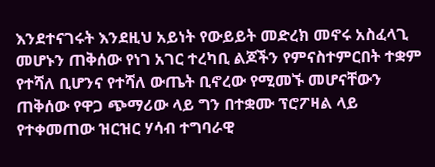እንደተናገሩት እንደዚህ አይነት የውይይት መድረክ መኖሩ አስፈላጊ መሆኑን ጠቅሰው የነገ አገር ተረካቢ ልጆችን የምናስተምርበት ተቋም የተሻለ ቢሆንና የተሻለ ውጤት ቢኖረው የሚመኙ መሆናቸውን ጠቅሰው የዋጋ ጭማሪው ላይ ግን በተቋሙ ፕሮፖዛል ላይ የተቀመጠው ዝርዝር ሃሳብ ተግባራዊ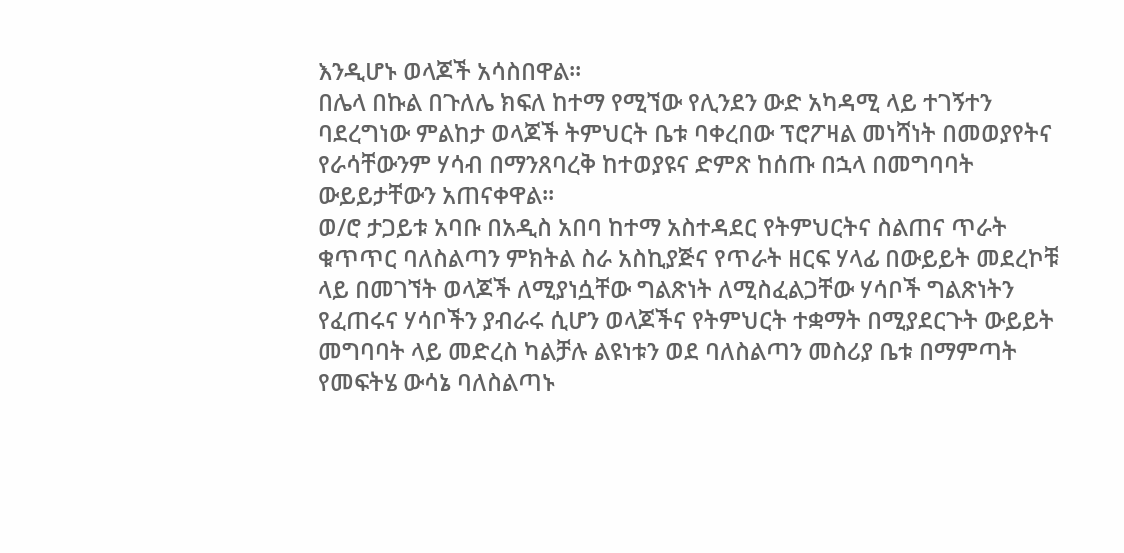እንዲሆኑ ወላጆች አሳስበዋል፡፡
በሌላ በኩል በጉለሌ ክፍለ ከተማ የሚኘው የሊንደን ውድ አካዳሚ ላይ ተገኝተን ባደረግነው ምልከታ ወላጆች ትምህርት ቤቱ ባቀረበው ፕሮፖዛል መነሻነት በመወያየትና የራሳቸውንም ሃሳብ በማንጸባረቅ ከተወያዩና ድምጽ ከሰጡ በኋላ በመግባባት ውይይታቸውን አጠናቀዋል፡፡
ወ/ሮ ታጋይቱ አባቡ በአዲስ አበባ ከተማ አስተዳደር የትምህርትና ስልጠና ጥራት ቁጥጥር ባለስልጣን ምክትል ስራ አስኪያጅና የጥራት ዘርፍ ሃላፊ በውይይት መደረኮቹ ላይ በመገኘት ወላጆች ለሚያነሷቸው ግልጽነት ለሚስፈልጋቸው ሃሳቦች ግልጽነትን የፈጠሩና ሃሳቦችን ያብራሩ ሲሆን ወላጆችና የትምህርት ተቋማት በሚያደርጉት ውይይት መግባባት ላይ መድረስ ካልቻሉ ልዩነቱን ወደ ባለስልጣን መስሪያ ቤቱ በማምጣት የመፍትሄ ውሳኔ ባለስልጣኑ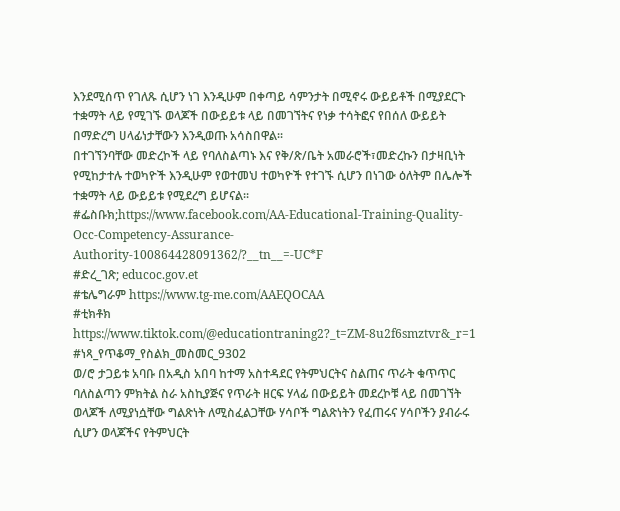እንደሚሰጥ የገለጹ ሲሆን ነገ እንዲሁም በቀጣይ ሳምንታት በሚኖሩ ውይይቶች በሚያደርጉ ተቋማት ላይ የሚገኙ ወላጆች በውይይቱ ላይ በመገኘትና የነቃ ተሳትፎና የበሰለ ውይይት በማድረግ ሀላፊነታቸውን እንዲወጡ አሳስበዋል፡፡
በተገኘንባቸው መድረኮች ላይ የባለስልጣኑ እና የቅ/ጽ/ቤት አመራሮች፣መድረኩን በታዛቢነት የሚከታተሉ ተወካዮች እንዲሁም የወተመህ ተወካዮች የተገኙ ሲሆን በነገው ዕለትም በሌሎች ተቋማት ላይ ውይይቱ የሚደረግ ይሆናል፡፡
#ፌስቡክ;https://www.facebook.com/AA-Educational-Training-Quality-Occ-Competency-Assurance-Authority-100864428091362/?__tn__=-UC*F
#ድረ_ገጽ; educoc.gov.et
#ቴሌግራም https://www.tg-me.com/AAEQOCAA
#ቲክቶክ https://www.tiktok.com/@educationtraning2?_t=ZM-8u2f6smztvr&_r=1
#ነጻ_የጥቆማ_የስልክ_መስመር_9302
ወ/ሮ ታጋይቱ አባቡ በአዲስ አበባ ከተማ አስተዳደር የትምህርትና ስልጠና ጥራት ቁጥጥር ባለስልጣን ምክትል ስራ አስኪያጅና የጥራት ዘርፍ ሃላፊ በውይይት መደረኮቹ ላይ በመገኘት ወላጆች ለሚያነሷቸው ግልጽነት ለሚስፈልጋቸው ሃሳቦች ግልጽነትን የፈጠሩና ሃሳቦችን ያብራሩ ሲሆን ወላጆችና የትምህርት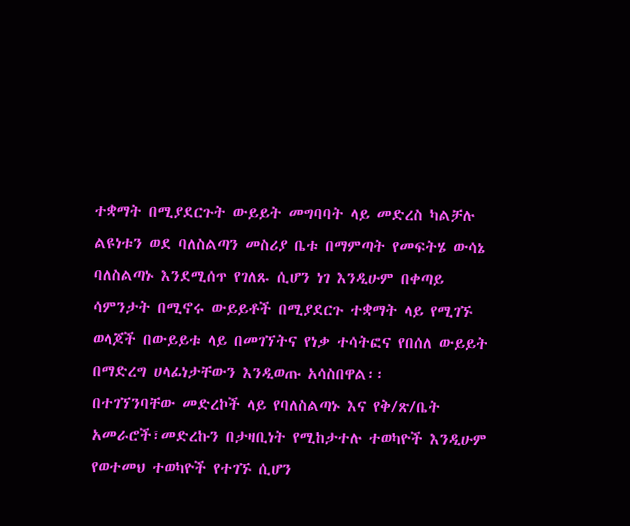ተቋማት በሚያደርጉት ውይይት መግባባት ላይ መድረስ ካልቻሉ ልዩነቱን ወደ ባለስልጣን መስሪያ ቤቱ በማምጣት የመፍትሄ ውሳኔ ባለስልጣኑ እንደሚሰጥ የገለጹ ሲሆን ነገ እንዲሁም በቀጣይ ሳምንታት በሚኖሩ ውይይቶች በሚያደርጉ ተቋማት ላይ የሚገኙ ወላጆች በውይይቱ ላይ በመገኘትና የነቃ ተሳትፎና የበሰለ ውይይት በማድረግ ሀላፊነታቸውን እንዲወጡ አሳስበዋል፡፡
በተገኘንባቸው መድረኮች ላይ የባለስልጣኑ እና የቅ/ጽ/ቤት አመራሮች፣መድረኩን በታዛቢነት የሚከታተሉ ተወካዮች እንዲሁም የወተመህ ተወካዮች የተገኙ ሲሆን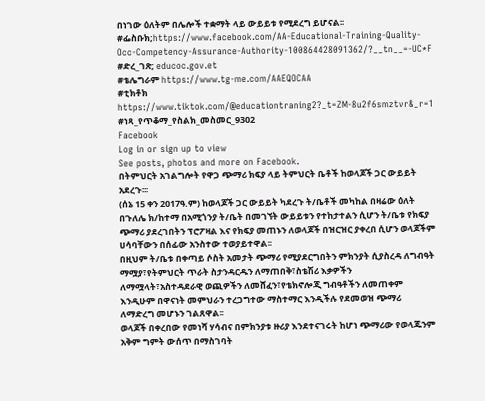በነገው ዕለትም በሌሎች ተቋማት ላይ ውይይቱ የሚደረግ ይሆናል፡፡
#ፌስቡክ;https://www.facebook.com/AA-Educational-Training-Quality-Occ-Competency-Assurance-Authority-100864428091362/?__tn__=-UC*F
#ድረ_ገጽ; educoc.gov.et
#ቴሌግራም https://www.tg-me.com/AAEQOCAA
#ቲክቶክ https://www.tiktok.com/@educationtraning2?_t=ZM-8u2f6smztvr&_r=1
#ነጻ_የጥቆማ_የስልክ_መስመር_9302
Facebook
Log in or sign up to view
See posts, photos and more on Facebook.
በትምህርት አገልግሎት የዋጋ ጭማሪ ክፍያ ላይ ትምህርት ቤቶች ከወላጆች ጋር ውይይት አደረጉ፡፡፡
(ሰኔ 15 ቀን 2017ዓ.ም) ከወላጆች ጋር ውይይት ካደረጉ ት/ቤቶች መካከል በዛሬው ዕለት በጉለሌ ክ/ከተማ በአሚጎንያ ት/ቤት በመገኘት ውይይቱን የተከታተልን ሲሆን ት/ቤቱ የክፍያ ጭማሪ ያደረገበትን ፕሮፖዛል እና የክፍያ መጠኑን ለወላጆች በዝርዝር ያቀረበ ሲሆን ወላጆችም ሀሳባቸውን በሰፊው አንስተው ተወያይተዋል፡፡
በዚህም ት/ቤቱ በቀጣይ ሶስት አመታት ጭማሪ የሚያደርግበትን ምክንያት ሲያስረዳ ለግብዓት ማሟያ፣የትምህርት ጥራት ስታንዳርዱን ለማጠበቅ፣ስቴሽሪ እቃዎችን ለማሟላት፣አስተዳደራዊ ወጪዎችን ለመሸፈን፣የቴክኖሎጂ ግብዓቶችን ለመጠቀም እንዲሁም በዋናነት መምህራን ተረጋግተው ማስተማር እንዲችሉ የደመወዝ ጭማሪ ለማድረግ መሆኑን ገልጸዋል፡፡
ወላጆች በቀረበው የመነሻ ሃሳብና በምክንያቱ ዙሪያ እንደተናገሩት ከሆነ ጭማሪው የወላጁንም አቅም ግምት ውሰጥ በማስገባት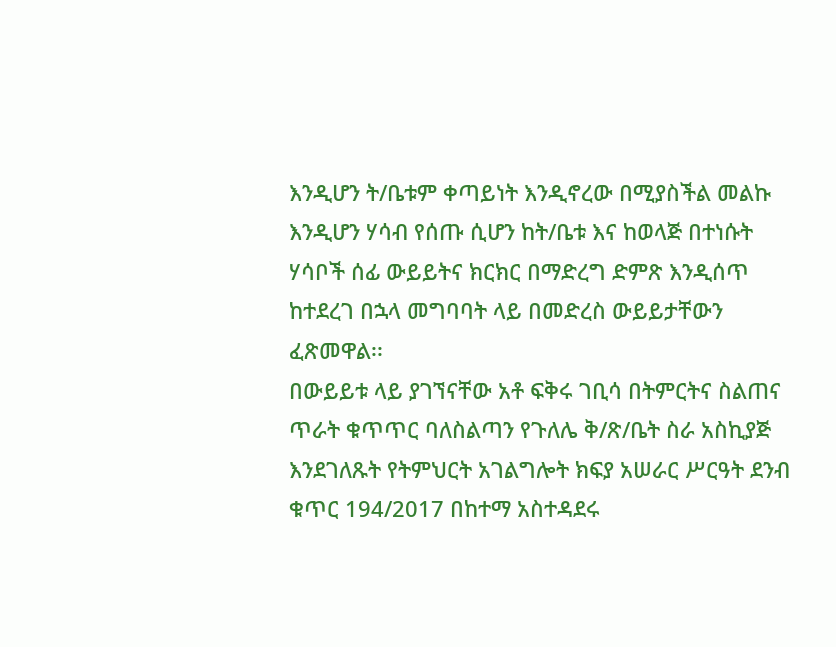እንዲሆን ት/ቤቱም ቀጣይነት እንዲኖረው በሚያስችል መልኩ እንዲሆን ሃሳብ የሰጡ ሲሆን ከት/ቤቱ እና ከወላጅ በተነሱት ሃሳቦች ሰፊ ውይይትና ክርክር በማድረግ ድምጽ እንዲሰጥ ከተደረገ በኋላ መግባባት ላይ በመድረስ ውይይታቸውን ፈጽመዋል፡፡
በውይይቱ ላይ ያገኘናቸው አቶ ፍቅሩ ገቢሳ በትምርትና ስልጠና ጥራት ቁጥጥር ባለስልጣን የጉለሌ ቅ/ጽ/ቤት ስራ አስኪያጅ እንደገለጹት የትምህርት አገልግሎት ክፍያ አሠራር ሥርዓት ደንብ ቁጥር 194/2017 በከተማ አስተዳደሩ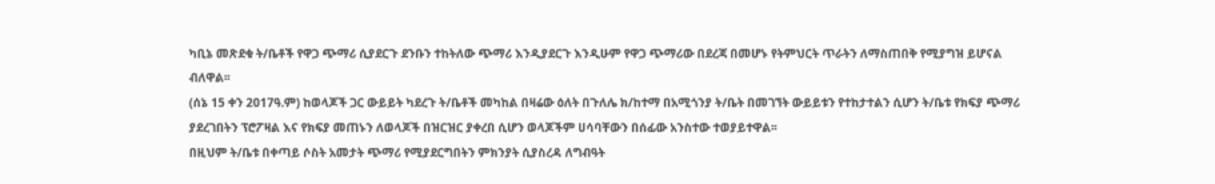ካቢኔ መጽደቁ ት/ቤቶች የዋጋ ጭማሪ ሲያደርጉ ደንቡን ተከትለው ጭማሪ እንዲያደርጉ እንዲሁም የዋጋ ጭማሪው በደረጃ በመሆኑ የትምህርት ጥራትን ለማስጠበቅ የሚያግዝ ይሆናል ብለዋል፡፡
(ሰኔ 15 ቀን 2017ዓ.ም) ከወላጆች ጋር ውይይት ካደረጉ ት/ቤቶች መካከል በዛሬው ዕለት በጉለሌ ክ/ከተማ በአሚጎንያ ት/ቤት በመገኘት ውይይቱን የተከታተልን ሲሆን ት/ቤቱ የክፍያ ጭማሪ ያደረገበትን ፕሮፖዛል እና የክፍያ መጠኑን ለወላጆች በዝርዝር ያቀረበ ሲሆን ወላጆችም ሀሳባቸውን በሰፊው አንስተው ተወያይተዋል፡፡
በዚህም ት/ቤቱ በቀጣይ ሶስት አመታት ጭማሪ የሚያደርግበትን ምክንያት ሲያስረዳ ለግብዓት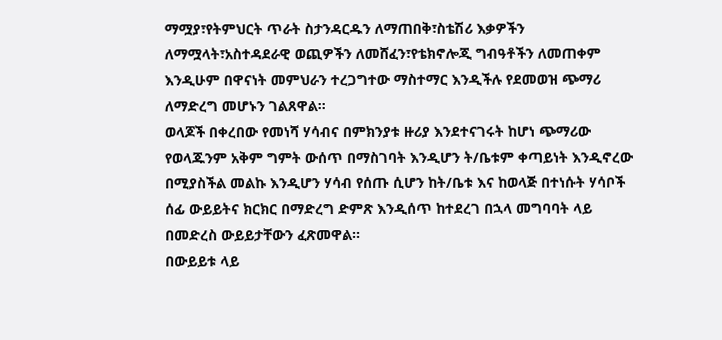ማሟያ፣የትምህርት ጥራት ስታንዳርዱን ለማጠበቅ፣ስቴሽሪ እቃዎችን ለማሟላት፣አስተዳደራዊ ወጪዎችን ለመሸፈን፣የቴክኖሎጂ ግብዓቶችን ለመጠቀም እንዲሁም በዋናነት መምህራን ተረጋግተው ማስተማር እንዲችሉ የደመወዝ ጭማሪ ለማድረግ መሆኑን ገልጸዋል፡፡
ወላጆች በቀረበው የመነሻ ሃሳብና በምክንያቱ ዙሪያ እንደተናገሩት ከሆነ ጭማሪው የወላጁንም አቅም ግምት ውሰጥ በማስገባት እንዲሆን ት/ቤቱም ቀጣይነት እንዲኖረው በሚያስችል መልኩ እንዲሆን ሃሳብ የሰጡ ሲሆን ከት/ቤቱ እና ከወላጅ በተነሱት ሃሳቦች ሰፊ ውይይትና ክርክር በማድረግ ድምጽ እንዲሰጥ ከተደረገ በኋላ መግባባት ላይ በመድረስ ውይይታቸውን ፈጽመዋል፡፡
በውይይቱ ላይ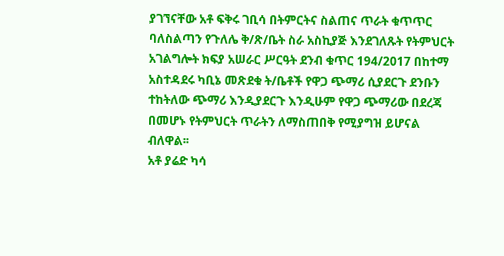ያገኘናቸው አቶ ፍቅሩ ገቢሳ በትምርትና ስልጠና ጥራት ቁጥጥር ባለስልጣን የጉለሌ ቅ/ጽ/ቤት ስራ አስኪያጅ እንደገለጹት የትምህርት አገልግሎት ክፍያ አሠራር ሥርዓት ደንብ ቁጥር 194/2017 በከተማ አስተዳደሩ ካቢኔ መጽደቁ ት/ቤቶች የዋጋ ጭማሪ ሲያደርጉ ደንቡን ተከትለው ጭማሪ እንዲያደርጉ እንዲሁም የዋጋ ጭማሪው በደረጃ በመሆኑ የትምህርት ጥራትን ለማስጠበቅ የሚያግዝ ይሆናል ብለዋል፡፡
አቶ ያሬድ ካሳ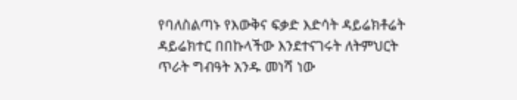የባለስልጣኑ የእውቅና ፍቃድ እድሳት ዳይሬክቶሬት ዳይሬክተር በበኩላችው እንደተናገሩት ለትምህርት ጥራት ግብዓት አንዱ መነሻ ነው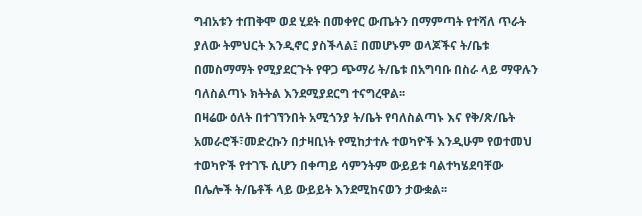ግብአቱን ተጠቅሞ ወደ ሂደት በመቀየር ውጤትን በማምጣት የተሻለ ጥራት ያለው ትምህርት እንዲኖር ያስችላል፤ በመሆኑም ወላጆችና ት/ቤቱ በመስማማት የሚያደርጉት የዋጋ ጭማሪ ት/ቤቱ በአግባቡ በስራ ላይ ማዋሉን ባለስልጣኑ ክትትል እንደሚያደርግ ተናግረዋል፡፡
በዛሬው ዕለት በተገኘንበት አሚጎንያ ት/ቤት የባለስልጣኑ እና የቅ/ጽ/ቤት አመራሮች፣መድረኩን በታዛቢነት የሚከታተሉ ተወካዮች እንዲሁም የወተመህ ተወካዮች የተገኙ ሲሆን በቀጣይ ሳምንትም ውይይቱ ባልተካሄደባቸው በሌሎች ት/ቤቶች ላይ ውይይት እንደሚከናወን ታውቋል፡፡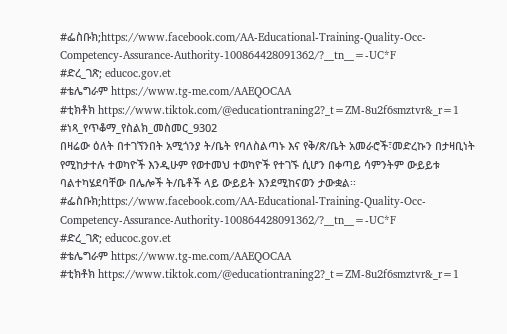#ፌስቡክ;https://www.facebook.com/AA-Educational-Training-Quality-Occ-Competency-Assurance-Authority-100864428091362/?__tn__=-UC*F
#ድረ_ገጽ; educoc.gov.et
#ቴሌግራም https://www.tg-me.com/AAEQOCAA
#ቲክቶክ https://www.tiktok.com/@educationtraning2?_t=ZM-8u2f6smztvr&_r=1
#ነጻ_የጥቆማ_የስልክ_መስመር_9302
በዛሬው ዕለት በተገኘንበት አሚጎንያ ት/ቤት የባለስልጣኑ እና የቅ/ጽ/ቤት አመራሮች፣መድረኩን በታዛቢነት የሚከታተሉ ተወካዮች እንዲሁም የወተመህ ተወካዮች የተገኙ ሲሆን በቀጣይ ሳምንትም ውይይቱ ባልተካሄደባቸው በሌሎች ት/ቤቶች ላይ ውይይት እንደሚከናወን ታውቋል፡፡
#ፌስቡክ;https://www.facebook.com/AA-Educational-Training-Quality-Occ-Competency-Assurance-Authority-100864428091362/?__tn__=-UC*F
#ድረ_ገጽ; educoc.gov.et
#ቴሌግራም https://www.tg-me.com/AAEQOCAA
#ቲክቶክ https://www.tiktok.com/@educationtraning2?_t=ZM-8u2f6smztvr&_r=1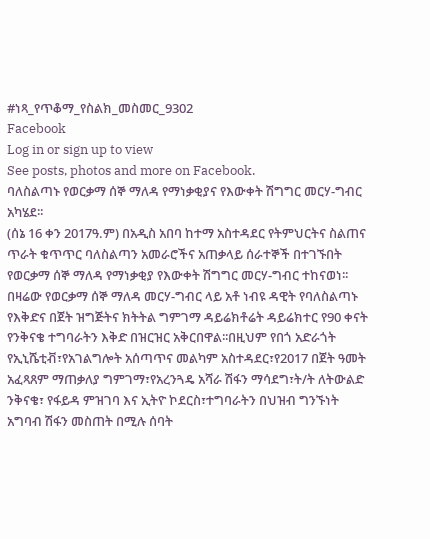#ነጻ_የጥቆማ_የስልክ_መስመር_9302
Facebook
Log in or sign up to view
See posts, photos and more on Facebook.
ባለስልጣኑ የወርቃማ ሰኞ ማለዳ የማነቃቂያና የእውቀት ሽግግር መርሃ-ግብር አካሄደ፡፡
(ሰኔ 16 ቀን 2017ዓ.ም) በአዲስ አበባ ከተማ አስተዳደር የትምህርትና ስልጠና ጥራት ቁጥጥር ባለስልጣን አመራሮችና አጠቃላይ ሰራተኞች በተገኙበት የወርቃማ ሰኞ ማለዳ የማነቃቂያ የእውቀት ሽግግር መርሃ-ግብር ተከናወነ፡፡
በዛሬው የወርቃማ ሰኞ ማለዳ መርሃ-ግብር ላይ አቶ ነብዩ ዳዊት የባለስልጣኑ የእቅድና በጀት ዝግጅትና ክትትል ግምገማ ዳይሬክቶሬት ዳይሬክተር የ90 ቀናት የንቅናቄ ተግባራትን እቅድ በዝርዝር አቅርበዋል፡፡በዚህም የበጎ አድራጎት የኢኒሼቲቭ፣የአገልግሎት አሰጣጥና መልካም አስተዳደር፣የ2017 በጀት ዓመት አፈጻጸም ማጠቃለያ ግምገማ፣የአረንጓዴ አሻራ ሽፋን ማሳደግ፣ት/ት ለትውልድ ንቅናቄ፣ የፋይዳ ምዝገባ እና ኢትዮ ኮደርስ፣ተግባራትን በህዝብ ግንኙነት አግባብ ሽፋን መስጠት በሚሉ ሰባት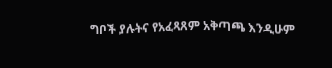ግቦች ያሉትና የአፈጻጸም አቅጣጫ እንዲሁም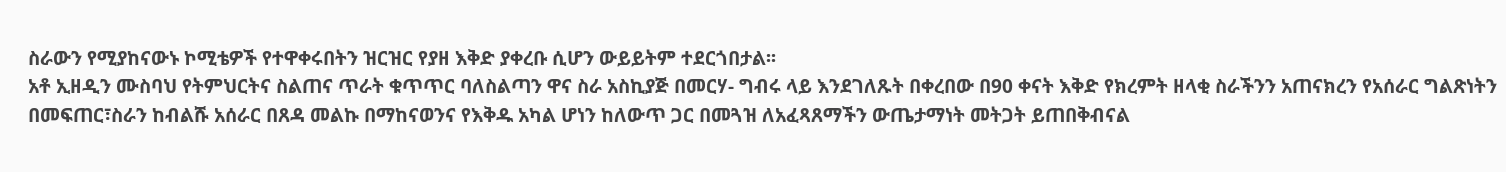ስራውን የሚያከናውኑ ኮሚቴዎች የተዋቀሩበትን ዝርዝር የያዘ እቅድ ያቀረቡ ሲሆን ውይይትም ተደርጎበታል፡፡
አቶ ኢዘዲን ሙስባህ የትምህርትና ስልጠና ጥራት ቁጥጥር ባለስልጣን ዋና ስራ አስኪያጅ በመርሃ- ግብሩ ላይ እንደገለጹት በቀረበው በ90 ቀናት እቅድ የክረምት ዘላቂ ስራችንን አጠናክረን የአሰራር ግልጽነትን በመፍጠር፣ስራን ከብልሹ አሰራር በጸዳ መልኩ በማከናወንና የእቅዱ አካል ሆነን ከለውጥ ጋር በመጓዝ ለአፈጻጸማችን ውጤታማነት መትጋት ይጠበቅብናል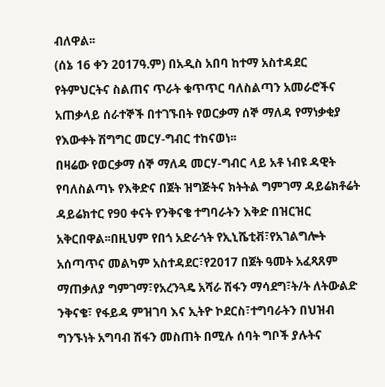ብለዋል፡፡
(ሰኔ 16 ቀን 2017ዓ.ም) በአዲስ አበባ ከተማ አስተዳደር የትምህርትና ስልጠና ጥራት ቁጥጥር ባለስልጣን አመራሮችና አጠቃላይ ሰራተኞች በተገኙበት የወርቃማ ሰኞ ማለዳ የማነቃቂያ የእውቀት ሽግግር መርሃ-ግብር ተከናወነ፡፡
በዛሬው የወርቃማ ሰኞ ማለዳ መርሃ-ግብር ላይ አቶ ነብዩ ዳዊት የባለስልጣኑ የእቅድና በጀት ዝግጅትና ክትትል ግምገማ ዳይሬክቶሬት ዳይሬክተር የ90 ቀናት የንቅናቄ ተግባራትን እቅድ በዝርዝር አቅርበዋል፡፡በዚህም የበጎ አድራጎት የኢኒሼቲቭ፣የአገልግሎት አሰጣጥና መልካም አስተዳደር፣የ2017 በጀት ዓመት አፈጻጸም ማጠቃለያ ግምገማ፣የአረንጓዴ አሻራ ሽፋን ማሳደግ፣ት/ት ለትውልድ ንቅናቄ፣ የፋይዳ ምዝገባ እና ኢትዮ ኮደርስ፣ተግባራትን በህዝብ ግንኙነት አግባብ ሽፋን መስጠት በሚሉ ሰባት ግቦች ያሉትና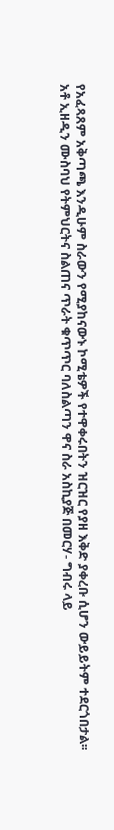የአፈጻጸም አቅጣጫ እንዲሁም ስራውን የሚያከናውኑ ኮሚቴዎች የተዋቀሩበትን ዝርዝር የያዘ እቅድ ያቀረቡ ሲሆን ውይይትም ተደርጎበታል፡፡
አቶ ኢዘዲን ሙስባህ የትምህርትና ስልጠና ጥራት ቁጥጥር ባለስልጣን ዋና ስራ አስኪያጅ በመርሃ- ግብሩ ላይ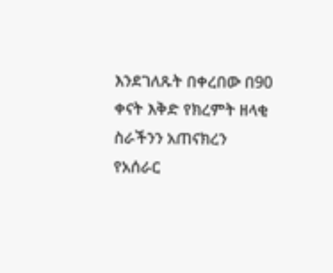እንደገለጹት በቀረበው በ90 ቀናት እቅድ የክረምት ዘላቂ ስራችንን አጠናክረን የአሰራር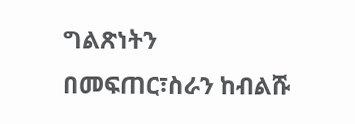ግልጽነትን በመፍጠር፣ስራን ከብልሹ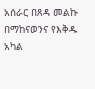አሰራር በጸዳ መልኩ በማከናወንና የእቅዱ አካል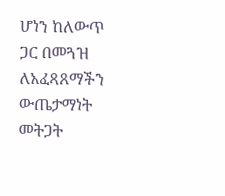ሆነን ከለውጥ ጋር በመጓዝ ለአፈጻጸማችን ውጤታማነት መትጋት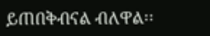ይጠበቅብናል ብለዋል፡፡